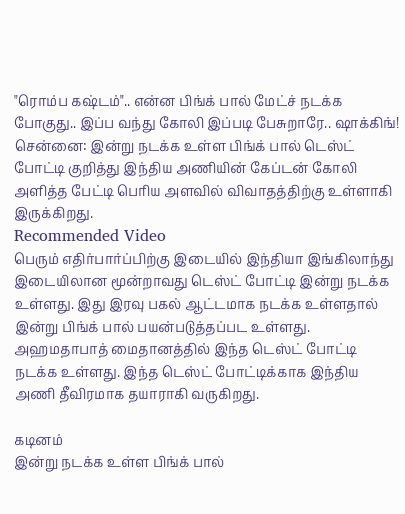"ரொம்ப கஷ்டம்".. என்ன பிங்க் பால் மேட்ச் நடக்க போகுது.. இப்ப வந்து கோலி இப்படி பேசுறாரே.. ஷாக்கிங்!
சென்னை: இன்று நடக்க உள்ள பிங்க் பால் டெஸ்ட் போட்டி குறித்து இந்திய அணியின் கேப்டன் கோலி அளித்த பேட்டி பெரிய அளவில் விவாதத்திற்கு உள்ளாகி இருக்கிறது.
Recommended Video
பெரும் எதிர்பார்ப்பிற்கு இடையில் இந்தியா இங்கிலாந்து இடையிலான மூன்றாவது டெஸ்ட் போட்டி இன்று நடக்க உள்ளது. இது இரவு பகல் ஆட்டமாக நடக்க உள்ளதால் இன்று பிங்க் பால் பயன்படுத்தப்பட உள்ளது.
அஹமதாபாத் மைதானத்தில் இந்த டெஸ்ட் போட்டி நடக்க உள்ளது. இந்த டெஸ்ட் போட்டிக்காக இந்திய அணி தீவிரமாக தயாராகி வருகிறது.

கடினம்
இன்று நடக்க உள்ள பிங்க் பால்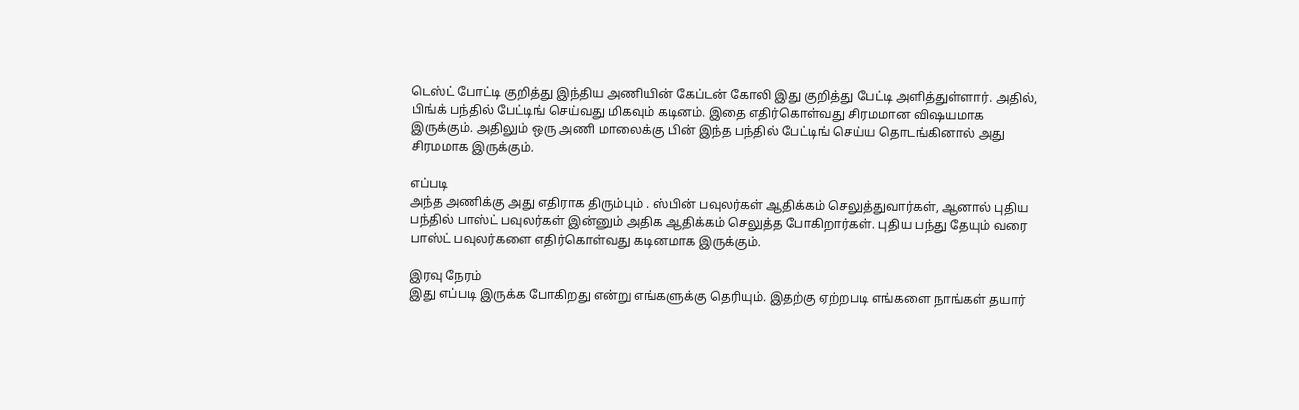டெஸ்ட் போட்டி குறித்து இந்திய அணியின் கேப்டன் கோலி இது குறித்து பேட்டி அளித்துள்ளார். அதில், பிங்க் பந்தில் பேட்டிங் செய்வது மிகவும் கடினம். இதை எதிர்கொள்வது சிரமமான விஷயமாக இருக்கும். அதிலும் ஒரு அணி மாலைக்கு பின் இந்த பந்தில் பேட்டிங் செய்ய தொடங்கினால் அது சிரமமாக இருக்கும்.

எப்படி
அந்த அணிக்கு அது எதிராக திரும்பும் . ஸ்பின் பவுலர்கள் ஆதிக்கம் செலுத்துவார்கள், ஆனால் புதிய பந்தில் பாஸ்ட் பவுலர்கள் இன்னும் அதிக ஆதிக்கம் செலுத்த போகிறார்கள். புதிய பந்து தேயும் வரை பாஸ்ட் பவுலர்களை எதிர்கொள்வது கடினமாக இருக்கும்.

இரவு நேரம்
இது எப்படி இருக்க போகிறது என்று எங்களுக்கு தெரியும். இதற்கு ஏற்றபடி எங்களை நாங்கள் தயார்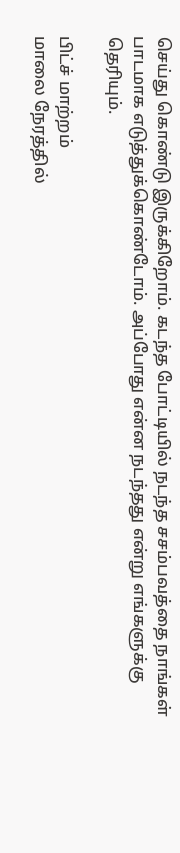செய்து கொண்டு இருக்கிறோம். கடந்த போட்டியில் நடந்த சசம்பவத்தை நாங்கள் பாடமாக எடுத்துக்கொண்டோம். அப்போது என்ன நடந்தது என்று எங்களுக்கு தெரியும்.

பிட்ச் மாற்றம்
மாலை நேரத்தில்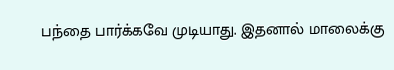பந்தை பார்க்கவே முடியாது. இதனால் மாலைக்கு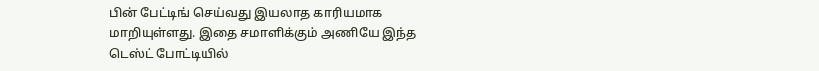பின் பேட்டிங் செய்வது இயலாத காரியமாக மாறியுள்ளது. இதை சமாளிக்கும் அணியே இந்த டெஸ்ட் போட்டியில்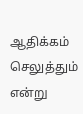ஆதிக்கம் செலுத்தும் என்று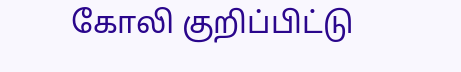கோலி குறிப்பிட்டு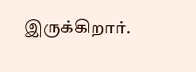இருக்கிறார்.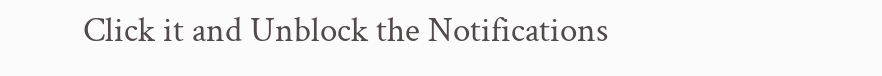Click it and Unblock the Notifications